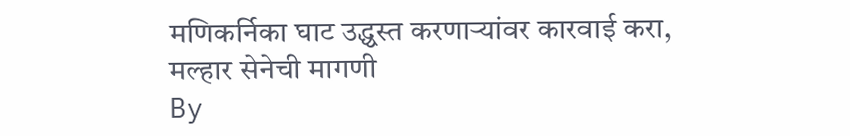मणिकर्निका घाट उद्ध्वस्त करणाऱ्यांवर कारवाई करा, मल्हार सेनेची मागणी
By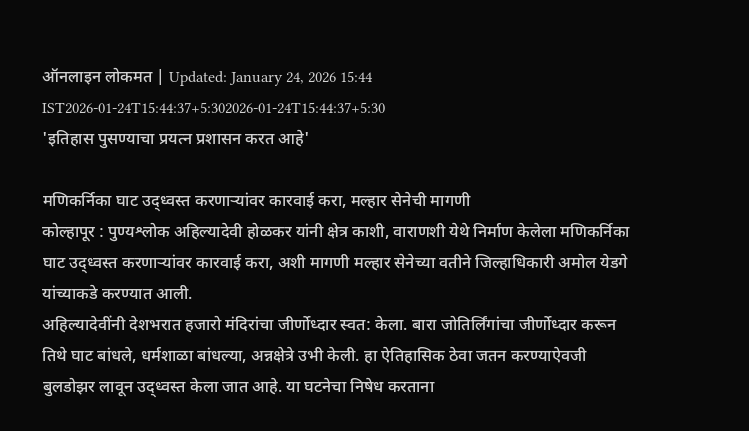ऑनलाइन लोकमत | Updated: January 24, 2026 15:44 IST2026-01-24T15:44:37+5:302026-01-24T15:44:37+5:30
'इतिहास पुसण्याचा प्रयत्न प्रशासन करत आहे'

मणिकर्निका घाट उद्ध्वस्त करणाऱ्यांवर कारवाई करा, मल्हार सेनेची मागणी
कोल्हापूर : पुण्यश्लोक अहिल्यादेवी होळकर यांनी क्षेत्र काशी, वाराणशी येथे निर्माण केलेला मणिकर्निका घाट उद्ध्वस्त करणाऱ्यांवर कारवाई करा, अशी मागणी मल्हार सेनेच्या वतीने जिल्हाधिकारी अमोल येडगे यांच्याकडे करण्यात आली.
अहिल्यादेवींनी देशभरात हजारो मंदिरांचा जीर्णोध्दार स्वत: केला. बारा जोतिर्लिंगांचा जीर्णोध्दार करून तिथे घाट बांधले, धर्मशाळा बांधल्या, अन्नक्षेत्रे उभी केली. हा ऐतिहासिक ठेवा जतन करण्याऐवजी बुलडोझर लावून उद्ध्वस्त केला जात आहे. या घटनेचा निषेध करताना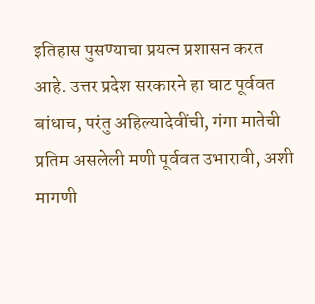इतिहास पुसण्याचा प्रयत्न प्रशासन करत आहे. उत्तर प्रदेश सरकारने हा घाट पूर्ववत बांधाच, परंतु अहिल्यादेवींची, गंगा मातेची प्रतिम असलेली मणी पूर्ववत उभारावी, अशी मागणी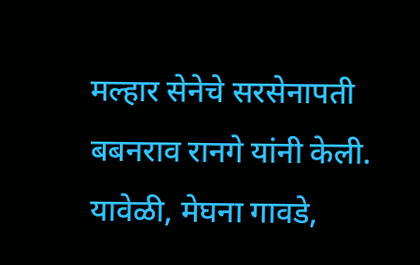मल्हार सेनेचे सरसेनापती बबनराव रानगे यांनी केली.
यावेळी, मेघना गावडे,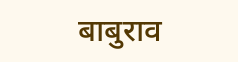बाबुराव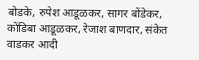बोडके, रुपेश आडूळकर, सागर बोंडेकर, कोंडिबा आडूळकर, रेजाश बाणदार, संकेत वाडकर आदी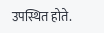उपस्थित होते.